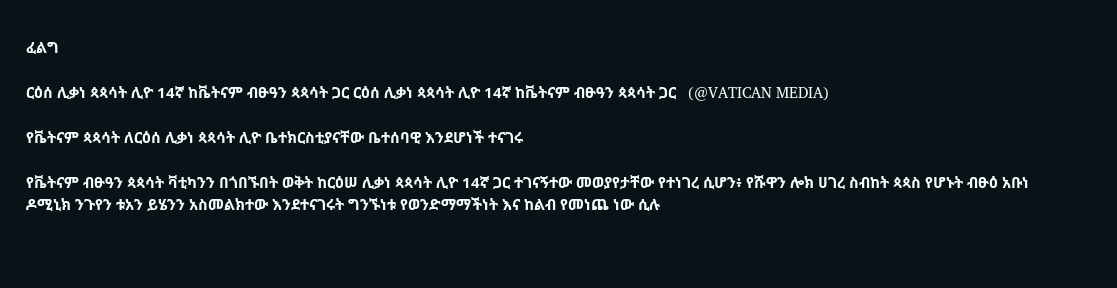ፈልግ

ርዕሰ ሊቃነ ጳጳሳት ሊዮ 14ኛ ከቬትናም ብፁዓን ጳጳሳት ጋር ርዕሰ ሊቃነ ጳጳሳት ሊዮ 14ኛ ከቬትናም ብፁዓን ጳጳሳት ጋር   (@VATICAN MEDIA)

የቬትናም ጳጳሳት ለርዕሰ ሊቃነ ጳጳሳት ሊዮ ቤተክርስቲያናቸው ቤተሰባዊ እንደሆነች ተናገሩ

የቬትናም ብፁዓን ጳጳሳት ቫቲካንን በጎበኙበት ወቅት ከርዕሠ ሊቃነ ጳጳሳት ሊዮ 14ኛ ጋር ተገናኝተው መወያየታቸው የተነገረ ሲሆን፥ የሹዋን ሎክ ሀገረ ስብከት ጳጳስ የሆኑት ብፁዕ አቡነ ዶሚኒክ ንጉየን ቱአን ይሄንን አስመልክተው እንደተናገሩት ግንኙነቱ የወንድማማችነት እና ከልብ የመነጨ ነው ሲሉ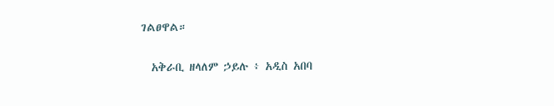ገልፀዋል።

  አቅራቢ ዘላለም ኃይሉ ፥ አዲስ አበባ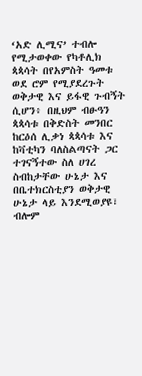‘አድ ሊሚና’ ተብሎ የሚታወቀው የካቶሊክ ጳጳሳት በየአምስት ዓመቱ ወደ ሮም የሚያደረጉት ወቅታዊ እና ይፋዊ ጉብኝት ሲሆን፥ በዚህም ብፁዓን ጳጳሳቱ በቅድስት መንበር ከርዕሰ ሊቃነ ጳጳሳቱ እና ከቫቲካን ባለስልጣናት ጋር ተገናኝተው ስለ ሀገረ ስብከታቸው ሁኔታ እና በቤተክርስቲያን ወቅታዊ ሁኔታ ላይ እንደሚወያዩ፣ ብሎም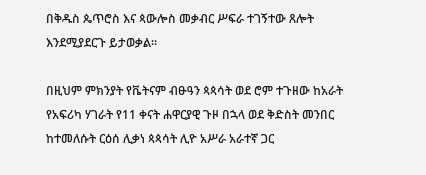በቅዱስ ጴጥሮስ እና ጳውሎስ መቃብር ሥፍራ ተገኝተው ጸሎት እንደሚያደርጉ ይታወቃል።

በዚህም ምክንያት የቬትናም ብፁዓን ጳጳሳት ወደ ሮም ተጉዘው ከአራት የአፍሪካ ሃገራት የ11 ቀናት ሐዋርያዊ ጉዞ በኋላ ወደ ቅድስት መንበር ከተመለሱት ርዕሰ ሊቃነ ጳጳሳት ሊዮ አሥራ አራተኛ ጋር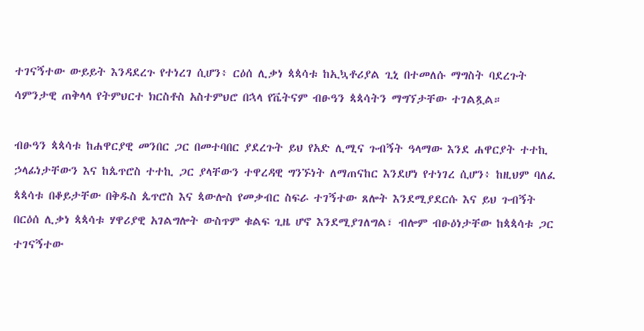ተገናኝተው ውይይት እንዳደረጉ የተነረገ ሲሆን፥ ርዕሰ ሊቃነ ጳጳሳቱ ከኢኳቶሪያል ጊኒ በተመለሱ ማግስት ባደረጉት ሳምንታዊ ጠቅላላ የትምህርተ ክርስቶስ አስተምህሮ በኋላ የቬትናም ብፁዓን ጳጳሳትን ማግኘታቸው ተገልጿል።

ብፁዓን ጳጳሳቱ ከሐዋርያዊ መንበር ጋር በመተባበር ያደረጉት ይህ የአድ ሊሚና ጉብኝት ዓላማው እንደ ሐዋርያት ተተኪ ኃላፊነታቸውን እና ከጴጥሮስ ተተኪ ጋር ያላቸውን ተዋረዳዊ ግንኙነት ለማጠናከር እንደሆነ የተነገረ ሲሆን፥ ከዚህም ባለፈ ጳጳሳቱ በቆይታቸው በቅዱስ ጴጥሮስ እና ጳውሎስ የመቃብር ስፍራ ተገኝተው ጸሎት እንደሚያደርሱ እና ይህ ጉብኝት በርዕሰ ሊቃነ ጳጳሳቱ ሃዋሪያዊ አገልግሎት ውስጥም ቁልፍ ጊዜ ሆኖ እንደሚያገለግል፣ ብሎም ብፁዕነታቸው ከጳጳሳቱ ጋር ተገናኝተው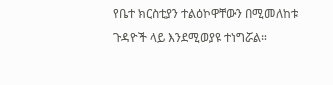የቤተ ክርስቲያን ተልዕኮዋቸውን በሚመለከቱ ጉዳዮች ላይ እንደሚወያዩ ተነግሯል።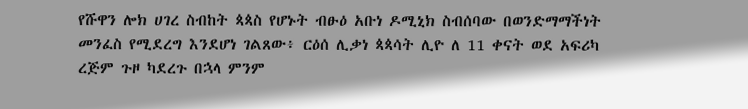የሹዋን ሎክ ሀገረ ስብከት ጳጳስ የሆኑት ብፁዕ አቡነ ዶሚኒክ ስብሰባው በወንድማማችነት መንፈስ የሚደረግ እንደሆነ ገልጸው፥ ርዕሰ ሊቃነ ጳጳሳት ሊዮ ለ 11 ቀናት ወደ አፍሪካ ረጅም ጉዞ ካደረጉ በኋላ ምንም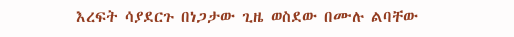እረፍት ሳያደርጉ በነጋታው ጊዜ ወስደው በሙሉ ልባቸው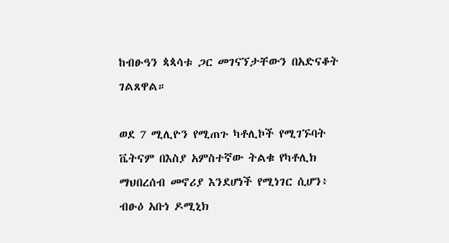ከብፁዓን ጳጳሳቱ ጋር መገናኘታቸውን በአድናቆት ገልጸዋል።

ወደ 7 ሚሊዮን የሚጠጉ ካቶሊኮች የሚገኙባት ቬትናም በእስያ አምስተኛው ትልቁ የካቶሊክ ማህበረሰብ መኖሪያ እንደሆነች የሚነገር ሲሆን፥ ብፁዕ አቡነ ዶሚኒክ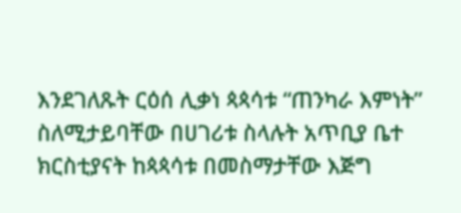እንደገለጹት ርዕሰ ሊቃነ ጳጳሳቱ “ጠንካራ እምነት” ስለሚታይባቸው በሀገሪቱ ስላሉት አጥቢያ ቤተ ክርስቲያናት ከጳጳሳቱ በመስማታቸው እጅግ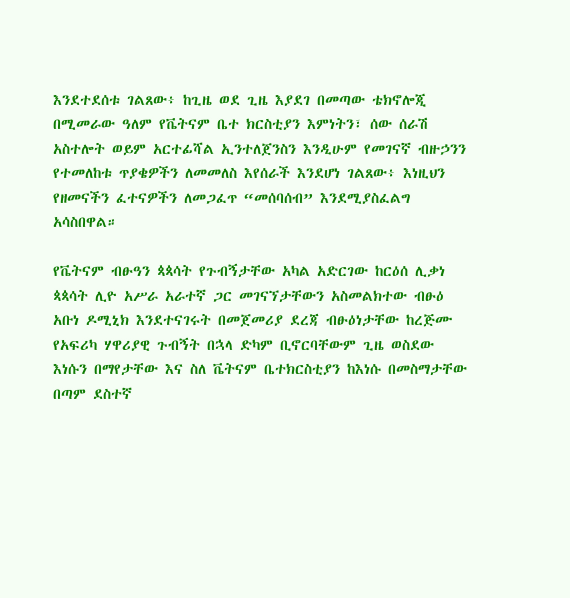እንደተደሰቱ ገልጸው፥ ከጊዜ ወደ ጊዜ እያደገ በመጣው ቴክኖሎጂ በሚመራው ዓለም የቬትናም ቤተ ክርስቲያን እምነትን፣ ሰው ሰራሽ አስተሎት ወይም አርተፊሻል ኢንተለጀንስን እንዲሁም የመገናኛ ብዙኃንን የተመለከቱ ጥያቄዎችን ለመመለስ እየሰራች እንደሆነ ገልጸው፥ እነዚህን የዘመናችን ፈተናዎችን ለመጋፈጥ “መሰባሰብ” እንደሚያስፈልግ አሳስበዋል።

የቬትናም ብፁዓን ጳጳሳት የጉብኝታቸው አካል አድርገው ከርዕሰ ሊቃነ ጳጳሳት ሊዮ አሥራ አራተኛ ጋር መገናኘታቸውን አስመልክተው ብፁዕ አቡነ ዶሚኒክ እንደተናገሩት በመጀመሪያ ደረጃ ብፁዕነታቸው ከረጅሙ የአፍሪካ ሃዋሪያዊ ጉብኝት በኋላ ድካም ቢኖርባቸውም ጊዜ ወስደው እነሱን በማየታቸው እና ስለ ቬትናም ቤተክርስቲያን ከእነሱ በመስማታቸው በጣም ደስተኛ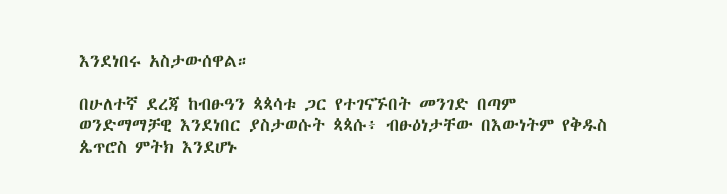እንደነበሩ አስታውሰዋል።

በሁለተኛ ደረጃ ከብፁዓን ጳጳሳቱ ጋር የተገናኙበት መንገድ በጣም ወንድማማቻዊ እንደነበር ያስታወሱት ጳጳሱ፥ ብፁዕነታቸው በእውነትም የቅዱስ ጴጥሮስ ምትክ እንደሆኑ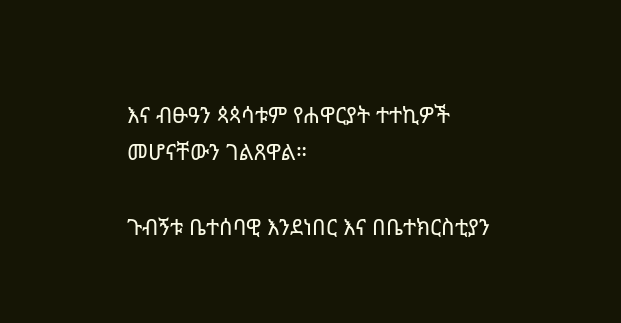እና ብፁዓን ጳጳሳቱም የሐዋርያት ተተኪዎች መሆናቸውን ገልጸዋል።

ጉብኝቱ ቤተሰባዊ እንደነበር እና በቤተክርስቲያን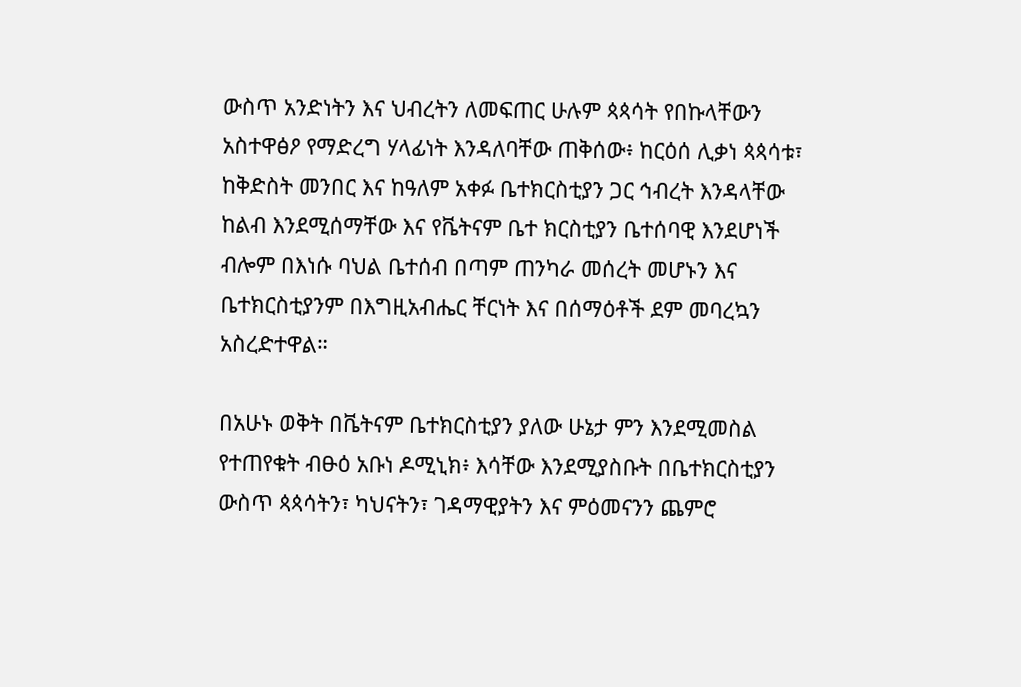ውስጥ አንድነትን እና ህብረትን ለመፍጠር ሁሉም ጳጳሳት የበኩላቸውን አስተዋፅዖ የማድረግ ሃላፊነት እንዳለባቸው ጠቅሰው፥ ከርዕሰ ሊቃነ ጳጳሳቱ፣ ከቅድስት መንበር እና ከዓለም አቀፉ ቤተክርስቲያን ጋር ኅብረት እንዳላቸው ከልብ እንደሚሰማቸው እና የቬትናም ቤተ ክርስቲያን ቤተሰባዊ እንደሆነች ብሎም በእነሱ ባህል ቤተሰብ በጣም ጠንካራ መሰረት መሆኑን እና ቤተክርስቲያንም በእግዚአብሔር ቸርነት እና በሰማዕቶች ደም መባረኳን አስረድተዋል።

በአሁኑ ወቅት በቬትናም ቤተክርስቲያን ያለው ሁኔታ ምን እንደሚመስል የተጠየቁት ብፁዕ አቡነ ዶሚኒክ፥ እሳቸው እንደሚያስቡት በቤተክርስቲያን ውስጥ ጳጳሳትን፣ ካህናትን፣ ገዳማዊያትን እና ምዕመናንን ጨምሮ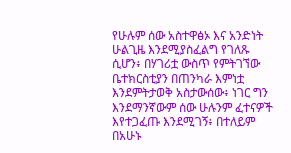የሁሉም ሰው አስተዋፅኦ እና አንድነት ሁልጊዜ እንደሚያስፈልግ የገለጹ ሲሆን፥ በሃገሪቷ ውስጥ የምትገኘው ቤተክርስቲያን በጠንካራ እምነቷ እንደምትታወቅ አስታውሰው፥ ነገር ግን እንደማንኛውም ሰው ሁሉንም ፈተናዎች እየተጋፈጡ እንደሚገኝ፥ በተለይም በአሁኑ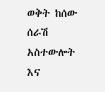ወቅት ከሰው ሰራሽ አስተውሎት እና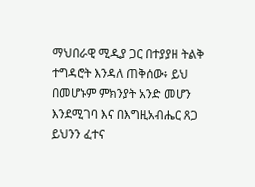ማህበራዊ ሚዲያ ጋር በተያያዘ ትልቅ ተግዳሮት እንዳለ ጠቅሰው፥ ይህ በመሆኑም ምክንያት አንድ መሆን እንደሚገባ እና በእግዚአብሔር ጸጋ ይህንን ፈተና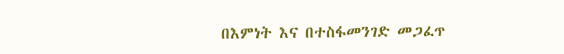በእምነት እና በተስፋመንገድ መጋፈጥ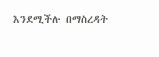እንደሚችሉ በማስረዳት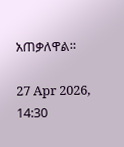አጠቃለዋል።

27 Apr 2026, 14:30